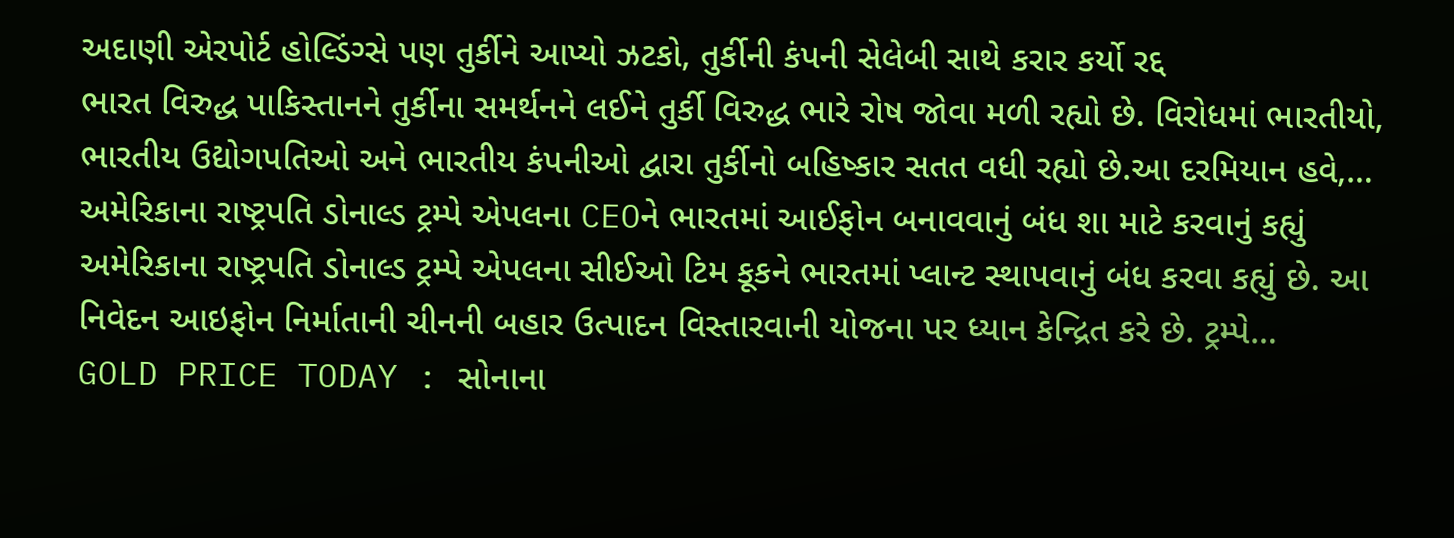અદાણી એરપોર્ટ હોલ્ડિંગ્સે પણ તુર્કીને આપ્યો ઝટકો, તુર્કીની કંપની સેલેબી સાથે કરાર કર્યો રદ્દ
ભારત વિરુદ્ધ પાકિસ્તાનને તુર્કીના સમર્થનને લઈને તુર્કી વિરુદ્ધ ભારે રોષ જોવા મળી રહ્યો છે. વિરોધમાં ભારતીયો, ભારતીય ઉદ્યોગપતિઓ અને ભારતીય કંપનીઓ દ્વારા તુર્કીનો બહિષ્કાર સતત વધી રહ્યો છે.આ દરમિયાન હવે,…
અમેરિકાના રાષ્ટ્રપતિ ડોનાલ્ડ ટ્રમ્પે એપલના CEOને ભારતમાં આઈફોન બનાવવાનું બંધ શા માટે કરવાનું કહ્યું
અમેરિકાના રાષ્ટ્રપતિ ડોનાલ્ડ ટ્રમ્પે એપલના સીઈઓ ટિમ કૂકને ભારતમાં પ્લાન્ટ સ્થાપવાનું બંધ કરવા કહ્યું છે. આ નિવેદન આઇફોન નિર્માતાની ચીનની બહાર ઉત્પાદન વિસ્તારવાની યોજના પર ધ્યાન કેન્દ્રિત કરે છે. ટ્રમ્પે…
GOLD PRICE TODAY : સોનાના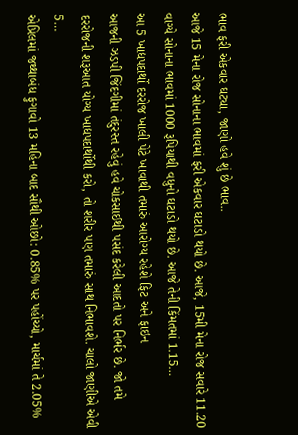ભાવ ફરી એકવાર ઘટ્યા, જાણો હવે શું છે ભાવ..
આજે 15 મેના રોજ સોનાના ભાવમાં ફરી એકવાર ઘટાડો થયો છે. આજે, 15મી મેના રોજ સવારે 11.20 વાગ્યે સોનાના ભાવમાં 1000 રૂપિયાથી વધુનો ઘટાડો થયો છે. આજે તેની કિંમતમાં 1.15…
આ 5 ખાદ્યપદાર્થો દરરોજ ખાલી પેટે ખાવાથી તમારું આરોગ્ય રહેશે ફિટ અને ફાઇન
આજની ઝડપી જિંદગીમાં તંદુરસ્ત રહેવું હવે ચોકસાઈથી પસંદ કરેલી આદતો પર નિર્ભર છે. જો તમે દરરોજની શરૂઆત યોગ્ય ખાદ્યપદાર્થોથી કરો, તો શરીર પણ તમારું સાથ નિભાવશે. ચાલો જાણીએ એવી 5…
એપ્રિલમાં જથ્થાબંધ ફુગાવો 13 મહિના બાદ સૌથી ઓછો: 0.85% પર પહોંચ્યો, માર્ચમાં તે 2.05%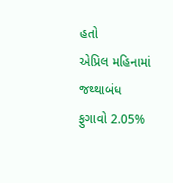હતો
એપ્રિલ મહિનામાં જથ્થાબંધ ફુગાવો 2.05%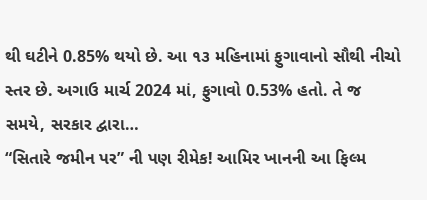થી ઘટીને 0.85% થયો છે. આ ૧૩ મહિનામાં ફુગાવાનો સૌથી નીચો સ્તર છે. અગાઉ માર્ચ 2024 માં, ફુગાવો 0.53% હતો. તે જ સમયે, સરકાર દ્વારા…
“સિતારે જમીન પર” ની પણ રીમેક! આમિર ખાનની આ ફિલ્મ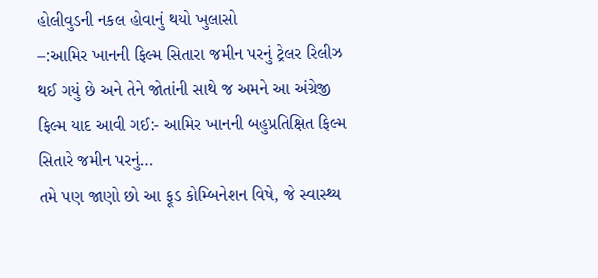હોલીવુડની નકલ હોવાનું થયો ખુલાસો
–:આમિર ખાનની ફિલ્મ સિતારા જમીન પરનું ટ્રેલર રિલીઝ થઈ ગયું છે અને તેને જોતાંની સાથે જ અમને આ અંગ્રેજી ફિલ્મ યાદ આવી ગઈ:- આમિર ખાનની બહુપ્રતિક્ષિત ફિલ્મ સિતારે જમીન પરનું…
તમે પણ જાણો છો આ ફૂડ કોમ્બિનેશન વિષે, જે સ્વાસ્થ્ય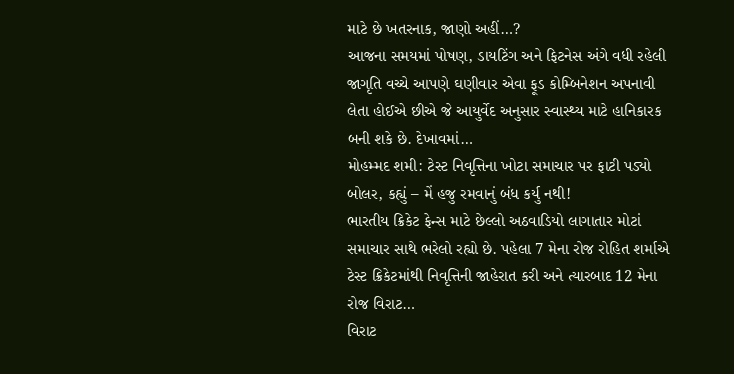માટે છે ખતરનાક, જાણો અહીં…?
આજના સમયમાં પોષણ, ડાયટિંગ અને ફિટનેસ અંગે વધી રહેલી જાગૃતિ વચ્ચે આપણે ઘણીવાર એવા ફૂડ કોમ્બિનેશન અપનાવી લેતા હોઈએ છીએ જે આયુર્વેદ અનુસાર સ્વાસ્થ્ય માટે હાનિકારક બની શકે છે. દેખાવમાં…
મોહમ્મદ શમી: ટેસ્ટ નિવૃત્તિના ખોટા સમાચાર પર ફાટી પડ્યો બોલર, કહ્યું – મેં હજુ રમવાનું બંધ કર્યુ નથી!
ભારતીય ક્રિકેટ ફેન્સ માટે છેલ્લો અઠવાડિયો લાગાતાર મોટાં સમાચાર સાથે ભરેલો રહ્યો છે. પહેલા 7 મેના રોજ રોહિત શર્માએ ટેસ્ટ ક્રિકેટમાંથી નિવૃત્તિની જાહેરાત કરી અને ત્યારબાદ 12 મેના રોજ વિરાટ…
વિરાટ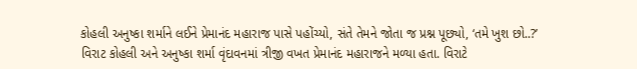કોહલી અનુષ્કા શર્માને લઈને પ્રેમાનંદ મહારાજ પાસે પહોંચ્યો, સંતે તેમને જોતા જ પ્રશ્ન પૂછ્યો, ‘તમે ખુશ છો..?’
વિરાટ કોહલી અને અનુષ્કા શર્મા વૃંદાવનમાં ત્રીજી વખત પ્રેમાનંદ મહારાજને મળ્યા હતા. વિરાટે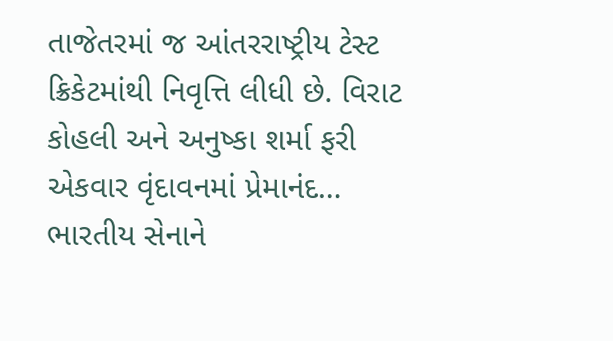તાજેતરમાં જ આંતરરાષ્ટ્રીય ટેસ્ટ ક્રિકેટમાંથી નિવૃત્તિ લીધી છે. વિરાટ કોહલી અને અનુષ્કા શર્મા ફરી એકવાર વૃંદાવનમાં પ્રેમાનંદ…
ભારતીય સેનાને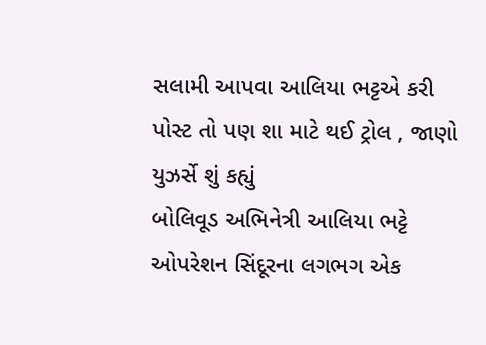સલામી આપવા આલિયા ભટ્ટએ કરી પોસ્ટ તો પણ શા માટે થઈ ટ્રોલ , જાણો યુઝર્સે શું કહ્યું
બોલિવૂડ અભિનેત્રી આલિયા ભટ્ટે ઓપરેશન સિંદૂરના લગભગ એક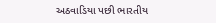અઠવાડિયા પછી ભારતીય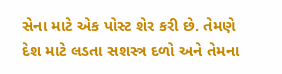સેના માટે એક પોસ્ટ શેર કરી છે. તેમણે દેશ માટે લડતા સશસ્ત્ર દળો અને તેમના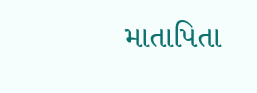માતાપિતા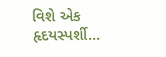વિશે એક હૃદયસ્પર્શી…